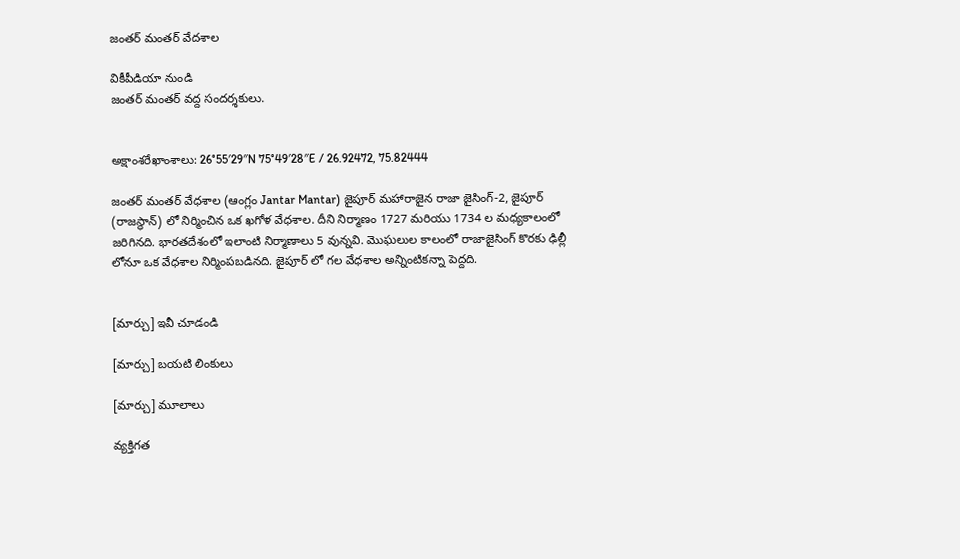జంతర్ మంతర్ వేదశాల

వికీపీడియా నుండి
జంతర్ మంతర్ వద్ద సందర్శకులు.


అక్షాంశరేఖాంశాలు: 26°55′29″N 75°49′28″E / 26.92472, 75.82444

జంతర్ మంతర్ వేధశాల (ఆంగ్లం Jantar Mantar) జైపూర్ మహారాజైన రాజా జైసింగ్-2, జైపూర్ (రాజస్థాన్) లో నిర్మించిన ఒక ఖగోళ వేధశాల. దీని నిర్మాణం 1727 మరియు 1734 ల మధ్యకాలంలో జరిగినది. భారతదేశంలో ఇలాంటి నిర్మాణాలు 5 వున్నవి. మొఘలుల కాలంలో రాజాజైసింగ్ కొరకు ఢిల్లీ లోనూ ఒక వేధశాల నిర్మింపబడినది. జైపూర్ లో గల వేధశాల అన్నింటికన్నా పెద్దది.


[మార్చు] ఇవీ చూడండి

[మార్చు] బయటి లింకులు

[మార్చు] మూలాలు

వ్యక్తిగత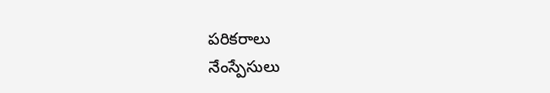పరికరాలు
నేంస్పేసులు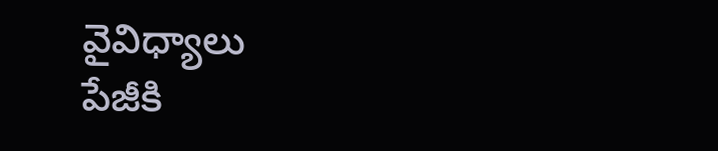వైవిధ్యాలు
పేజీకి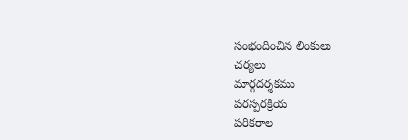సంభందించిన లింకులు
చర్యలు
మార్గదర్శకము
పరస్పరక్రియ
పరికరాల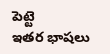పెట్టె
ఇతర భాషలు